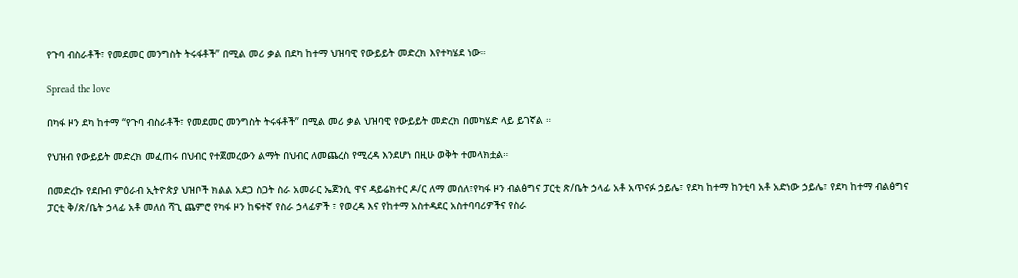የጉባ ብስራቶች፣ የመደመር መንግስት ትሩፋቶች” በሚል መሪ ቃል በደካ ከተማ ህዝባዊ የውይይት መድረክ እየተካሄደ ነው።

Spread the love

በካፋ ዞን ደካ ከተማ “የጉባ ብስራቶች፣ የመደመር መንግስት ትሩፋቶች” በሚል መሪ ቃል ህዝባዊ የውይይት መድረክ በመካሄድ ላይ ይገኛል ።

የህዝብ የውይይት መድረክ መፈጠሩ በህብር የተጀመረውን ልማት በህብር ለመጨረስ የሚረዳ እንደሆነ በዚሁ ወቅት ተመላክቷል።

በመድረኩ የደቡብ ምዕራብ ኢትዮጵያ ህዝቦች ክልል አደጋ ስጋት ስራ አመራር ኤጀንሲ ዋና ዳይሬክተር ዶ/ር ለማ መሰለ፣የካፋ ዞን ብልፅግና ፓርቲ ጽ/ቤት ኃላፊ አቶ አጥናፉ ኃይሌ፣ የደካ ከተማ ከንቲባ አቶ አድነው ኃይሌ፣ የደካ ከተማ ብልፅግና ፓርቲ ቅ/ጽ/ቤት ኃላፊ አቶ መለሰ ሻጊ ጨምሮ የካፋ ዞን ከፍተኛ የስራ ኃላፊዎች ፣ የወረዳ እና የከተማ አስተዳደር አስተባባሪዎችና የስራ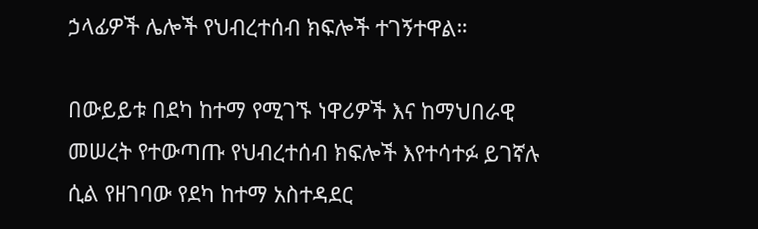ኃላፊዎች ሌሎች የህብረተሰብ ክፍሎች ተገኝተዋል።

በውይይቱ በደካ ከተማ የሚገኙ ነዋሪዎች እና ከማህበራዊ መሠረት የተውጣጡ የህብረተሰብ ክፍሎች እየተሳተፉ ይገኛሉ ሲል የዘገባው የደካ ከተማ አስተዳደር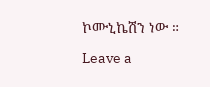ኮሙኒኬሽን ነው ።

Leave a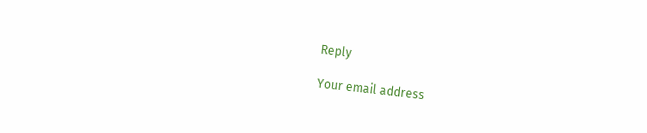Reply

Your email address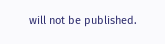will not be published.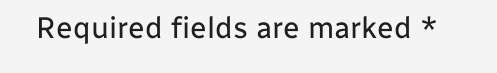Required fields are marked *